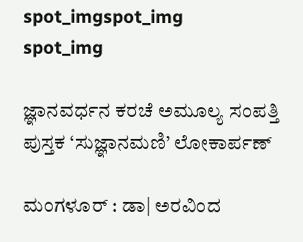spot_imgspot_img
spot_img

ಜ್ಞಾನವರ್ಧನ ಕರಚೆ ಅಮೂಲ್ಯ ಸಂಪತ್ತಿ ಪುಸ್ತಕ ‘ಸುಜ್ಞಾನಮಣಿ’ ಲೋಕಾರ್ಪಣ್

ಮಂಗಳೂರ್ : ಡಾ| ಅರವಿಂದ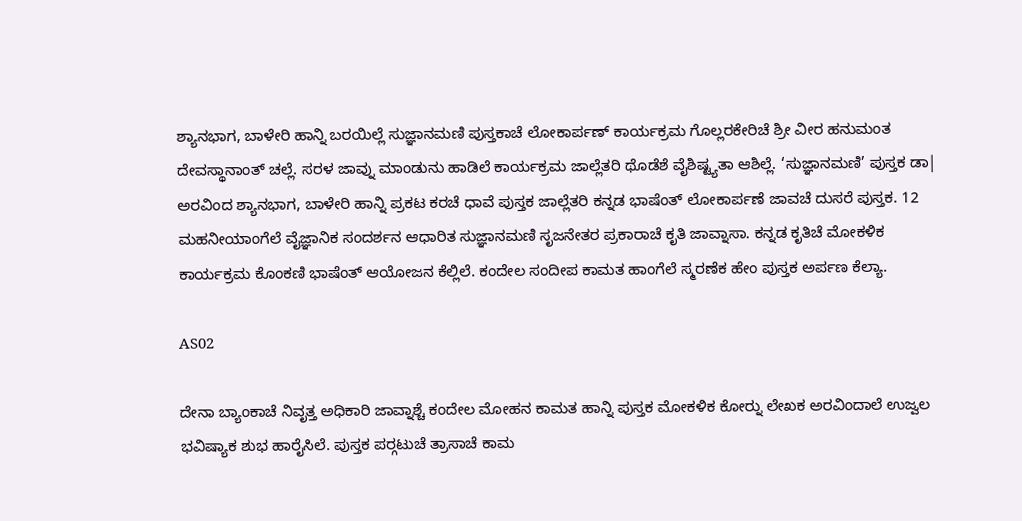ಶ್ಯಾನಭಾಗ, ಬಾಳೇರಿ ಹಾನ್ನಿ ಬರಯಿಲ್ಲೆ ಸುಜ್ಞಾನಮಣಿ ಪುಸ್ತಕಾಚೆ ಲೋಕಾರ್ಪಣ್ ಕಾರ್ಯಕ್ರಮ ಗೊಲ್ಲರಕೇರಿಚೆ ಶ್ರೀ ವೀರ ಹನುಮಂತ ದೇವಸ್ಥಾನಾಂತ್ ಚಲ್ಲೆ. ಸರಳ ಜಾವ್ನು ಮಾಂಡುನು ಹಾಡಿಲೆ ಕಾರ್ಯಕ್ರಮ ಜಾಲ್ಲೆತರಿ ಥೊಡೆಶೆ ವೈಶಿಷ್ಟ್ಯತಾ ಆಶಿಲ್ಲೆ. ‘ಸುಜ್ಞಾನಮಣಿ’ ಪುಸ್ತಕ ಡಾ| ಅರವಿಂದ ಶ್ಯಾನಭಾಗ, ಬಾಳೇರಿ ಹಾನ್ನಿ ಪ್ರಕಟ ಕರಚೆ ಧಾವೆ ಪುಸ್ತಕ ಜಾಲ್ಲೆತರಿ ಕನ್ನಡ ಭಾಷೆಂತ್ ಲೋಕಾರ್ಪಣೆ ಜಾವಚೆ ದುಸರೆ ಪುಸ್ತಕ. 12 ಮಹನೀಯಾಂಗೆಲೆ ವೈಜ್ಞಾನಿಕ ಸಂದರ್ಶನ ಆಧಾರಿತ ಸುಜ್ಞಾನಮಣಿ ಸೃಜನೇತರ ಪ್ರಕಾರಾಚೆ ಕೃತಿ ಜಾವ್ನಾಸಾ. ಕನ್ನಡ ಕೃತಿಚೆ ಮೋಕಳಿಕ ಕಾರ್ಯಕ್ರಮ ಕೊಂಕಣಿ ಭಾಷೆಂತ್ ಆಯೋಜನ ಕೆಲ್ಲಿಲೆ. ಕಂದೇಲ ಸಂದೀಪ ಕಾಮತ ಹಾಂಗೆಲೆ ಸ್ಮರಣೆಕ ಹೇಂ ಪುಸ್ತಕ ಅರ್ಪಣ ಕೆಲ್ಯಾ.

AS02

ದೇನಾ ಬ್ಯಾಂಕಾಚೆ ನಿವೃತ್ತ ಅಧಿಕಾರಿ ಜಾವ್ನಾಶ್ಚೆ ಕಂದೇಲ ಮೋಹನ ಕಾಮತ ಹಾನ್ನಿ ಪುಸ್ತಕ ಮೋಕಳಿಕ ಕೋರ‍್ನು ಲೇಖಕ ಅರವಿಂದಾಲೆ ಉಜ್ವಲ ಭವಿಷ್ಯಾಕ ಶುಭ ಹಾರೈಸಿಲೆ. ಪುಸ್ತಕ ಪರ‍್ಗಟುಚೆ ತ್ರಾಸಾಚೆ ಕಾಮ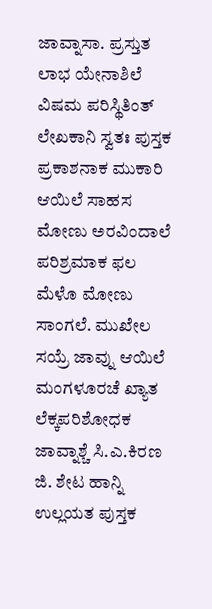ಜಾವ್ನಾಸಾ. ಪ್ರಸ್ತುತ ಲಾಭ ಯೇನಾಶಿಲೆ ವಿಷಮ ಪರಿಸ್ಥಿತಿಂತ್ ಲೇಖಕಾನಿ ಸ್ವತಃ ಪುಸ್ತಕ ಪ್ರಕಾಶನಾಕ ಮುಕಾರಿ ಆಯಿಲೆ ಸಾಹಸ ಮೋಣು ಅರವಿಂದಾಲೆ ಪರಿಶ್ರಮಾಕ ಫಲ ಮೆಳೊ ಮೋಣು ಸಾಂಗಲೆ. ಮುಖೇಲ ಸಯ್ರೆ ಜಾವ್ನು ಆಯಿಲೆ ಮಂಗಳೂರಚೆ ಖ್ಯಾತ ಲೆಕ್ಕಪರಿಶೋಧಕ ಜಾವ್ನಾಶ್ಚೆ ಸಿ.ಎ.ಕಿರಣ ಜಿ. ಶೇಟ ಹಾನ್ನಿ ಉಲ್ಲಯತ ಪುಸ್ತಕ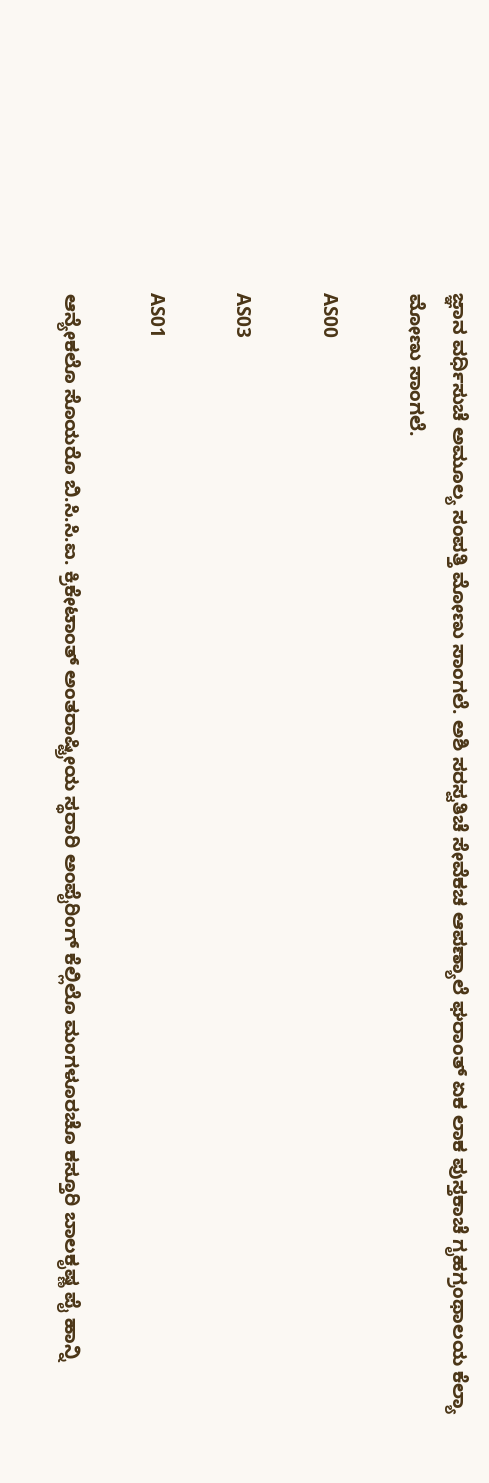ಜ್ಞಾನ ವರ್ಧಿಸುಚೆ ಅಮೂಲ್ಯ ಸಂಪತ್ತಿ ಮೋಣು ಸಾಂಗಲೆ. ಅಶಿ ಸರಸ್ವತಿಚೆ ಸೇವೆಕಚ ಆಪಣ್ಯಾಲೆ ಘರಾಂತ್ ಏಕ ಲಾಕ ಪುಸ್ತಕಾಚೆ ಗೃಹಗ್ರಂಥಾಲಯ ಕೆಲ್ಯಾ ಮೋಣು ಸಾಂಗಲೆ.

AS00

AS03

AS01

ಆನ್ಯೇಕಲೊ ಸೊಯರೊ ಬಿ.ಸಿ.ಸಿ.ಐ. ಕ್ರಿಕೇಟಾಂತ್ ಅಂತರಾಷ್ಟ್ರೀಯ ಸ್ಥರಾರಿ ಅಂಪೈರಿಂಗ್ ಕೆಲ್ಲಿಲೊ ಮಂಗಳೂರಚೊ ಕಸ್ತೂರಿ ಬಾಲಕೃಷ್ಣ ಪೈ ಹಾನ್ನಿ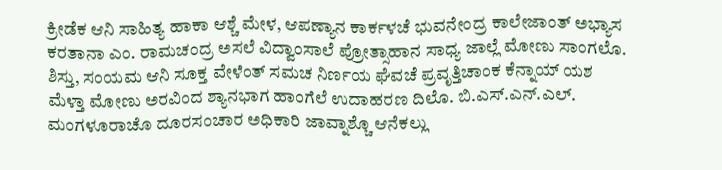ಕ್ರೀಡೆಕ ಆನಿ ಸಾಹಿತ್ಯ ಹಾಕಾ ಆಶ್ಚೆ ಮೇಳ, ಆಪಣ್ಯಾನ ಕಾರ್ಕಳಚೆ ಭುವನೇಂದ್ರ ಕಾಲೇಜಾಂತ್ ಅಭ್ಯಾಸ ಕರತಾನಾ ಎಂ. ರಾಮಚಂದ್ರ ಅಸಲೆ ವಿದ್ವಾಂಸಾಲೆ ಪ್ರೋತ್ಸಾಹಾನ ಸಾಧ್ಯ ಜಾಲ್ಲೆ ಮೋಣು ಸಾಂಗಲೊ. ಶಿಸ್ತು, ಸಂಯಮ ಆನಿ ಸೂಕ್ತ ವೇಳೆಂತ್ ಸಮಚ ನಿರ್ಣಯ ಘೆವಚೆ ಪ್ರವೃತ್ತಿಚಾಂಕ ಕೆನ್ನಾಯ್ ಯಶ ಮೆಳ್ತಾ ಮೋಣು ಅರವಿಂದ ಶ್ಯಾನಭಾಗ ಹಾಂಗೆಲೆ ಉದಾಹರಣ ದಿಲೊ. ಬಿ.ಎಸ್.ಎನ್.ಎಲ್. ಮಂಗಳೂರಾಚೊ ದೂರಸಂಚಾರ ಅಧಿಕಾರಿ ಜಾವ್ನಾಶ್ಚೊ ಆನೆಕಲ್ಲು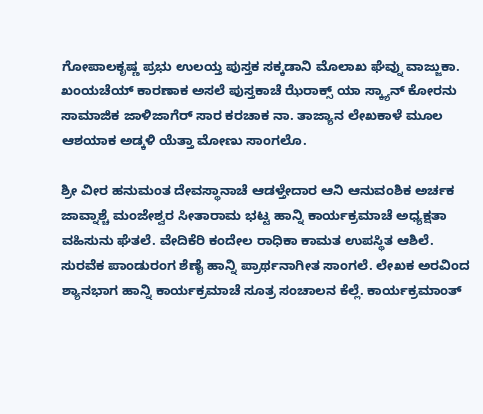ಗೋಪಾಲಕೃಷ್ಣ ಪ್ರಭು ಉಲಯ್ತ ಪುಸ್ತಕ ಸಕ್ಕಡಾನಿ ಮೊಲಾಖ ಘೆವ್ನು ವಾಜ್ಜುಕಾ. ಖಂಯಚೆಯ್ ಕಾರಣಾಕ ಅಸಲೆ ಪುಸ್ತಕಾಚೆ ಝೆರಾಕ್ಸ್ ಯಾ ಸ್ಕ್ಯಾನ್ ಕೋರನು ಸಾಮಾಜಿಕ ಜಾಳಿಜಾಗೆರ್ ಸಾರ ಕರಚಾಕ ನಾ. ತಾಜ್ಯಾನ ಲೇಖಕಾಳೆ ಮೂಲ ಆಶಯಾಕ ಅಡ್ಕಳಿ ಯೆತ್ತಾ ಮೋಣು ಸಾಂಗಲೊ.

ಶ್ರೀ ವೀರ ಹನುಮಂತ ದೇವಸ್ಥಾನಾಚೆ ಆಡಳ್ತೇದಾರ ಆನಿ ಆನುವಂಶಿಕ ಅರ್ಚಕ ಜಾವ್ನಾಶ್ಚೆ ಮಂಜೇಶ್ವರ ಸೀತಾರಾಮ ಭಟ್ಟ ಹಾನ್ನಿ ಕಾರ್ಯಕ್ರಮಾಚೆ ಅಧ್ಯಕ್ಷತಾ ವಹಿಸುನು ಘೆತಲೆ. ವೇದಿಕೆರಿ ಕಂದೇಲ ರಾಧಿಕಾ ಕಾಮತ ಉಪಸ್ಥಿತ ಆಶಿಲೆ. ಸುರವೆಕ ಪಾಂಡುರಂಗ ಶೆಣೈ ಹಾನ್ನಿ ಪ್ರಾರ್ಥನಾಗೀತ ಸಾಂಗಲೆ. ಲೇಖಕ ಅರವಿಂದ ಶ್ಯಾನಭಾಗ ಹಾನ್ನಿ ಕಾರ್ಯಕ್ರಮಾಚೆ ಸೂತ್ರ ಸಂಚಾಲನ ಕೆಲ್ಲೆ. ಕಾರ್ಯಕ್ರಮಾಂತ್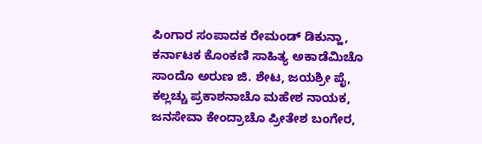ಪಿಂಗಾರ ಸಂಪಾದಕ ರೇಮಂಡ್ ಡಿಕುನ್ಹಾ, ಕರ್ನಾಟಕ ಕೊಂಕಣಿ ಸಾಹಿತ್ಯ ಅಕಾಡೆಮಿಚೊ ಸಾಂದೊ ಅರುಣ ಜಿ. ಶೇಟ, ಜಯಶ್ರೀ ಪೈ, ಕಲ್ಲಚ್ಚು ಪ್ರಕಾಶನಾಚೊ ಮಹೇಶ ನಾಯಕ, ಜನಸೇವಾ ಕೇಂದ್ರಾಚೊ ಪ್ರೀತೇಶ ಬಂಗೇರ,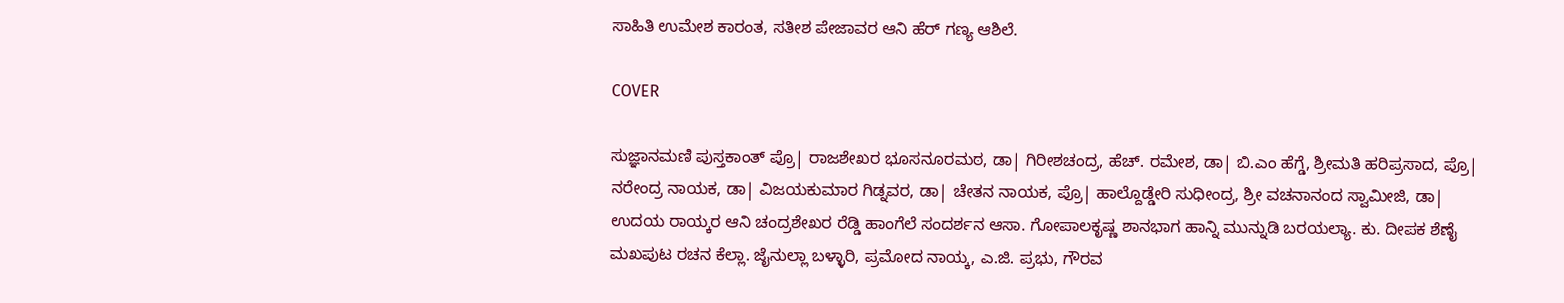ಸಾಹಿತಿ ಉಮೇಶ ಕಾರಂತ, ಸತೀಶ ಪೇಜಾವರ ಆನಿ ಹೆರ್ ಗಣ್ಯ ಆಶಿಲೆ.

COVER

ಸುಜ್ಞಾನಮಣಿ ಪುಸ್ತಕಾಂತ್ ಪ್ರೊ| ರಾಜಶೇಖರ ಭೂಸನೂರಮಠ, ಡಾ| ಗಿರೀಶಚಂದ್ರ, ಹೆಚ್. ರಮೇಶ, ಡಾ| ಬಿ.ಎಂ ಹೆಗ್ಡೆ, ಶ್ರೀಮತಿ ಹರಿಪ್ರಸಾದ, ಪ್ರೊ| ನರೇಂದ್ರ ನಾಯಕ, ಡಾ| ವಿಜಯಕುಮಾರ ಗಿಡ್ನವರ, ಡಾ| ಚೇತನ ನಾಯಕ, ಪ್ರೊ| ಹಾಲ್ದೊಡ್ಡೇರಿ ಸುಧೀಂದ್ರ, ಶ್ರೀ ವಚನಾನಂದ ಸ್ವಾಮೀಜಿ, ಡಾ| ಉದಯ ರಾಯ್ಕರ ಆನಿ ಚಂದ್ರಶೇಖರ ರೆಡ್ಡಿ ಹಾಂಗೆಲೆ ಸಂದರ್ಶನ ಆಸಾ. ಗೋಪಾಲಕೃಷ್ಣ ಶಾನಭಾಗ ಹಾನ್ನಿ ಮುನ್ನುಡಿ ಬರಯಲ್ಯಾ. ಕು. ದೀಪಕ ಶೆಣೈ ಮಖಪುಟ ರಚನ ಕೆಲ್ಲಾ. ಜೈನುಲ್ಲಾ ಬಳ್ಳಾರಿ, ಪ್ರಮೋದ ನಾಯ್ಕ, ಎ.ಜಿ. ಪ್ರಭು, ಗೌರವ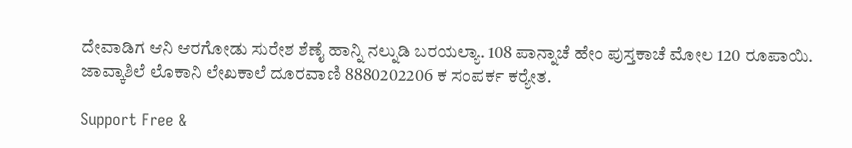ದೇವಾಡಿಗ ಆನಿ ಆರಗೋಡು ಸುರೇಶ ಶೆಣೈ ಹಾನ್ನಿ ನಲ್ನುಡಿ ಬರಯಲ್ಯಾ. 108 ಪಾನ್ನಾಚೆ ಹೇಂ ಪುಸ್ತಕಾಚೆ ಮೋಲ 120 ರೂಪಾಯಿ. ಜಾವ್ಕಾಶಿಲೆ ಲೊಕಾನಿ ಲೇಖಕಾಲೆ ದೂರವಾಣಿ 8880202206 ಕ ಸಂಪರ್ಕ ಕರ‍್ಯೇತ.

Support Free &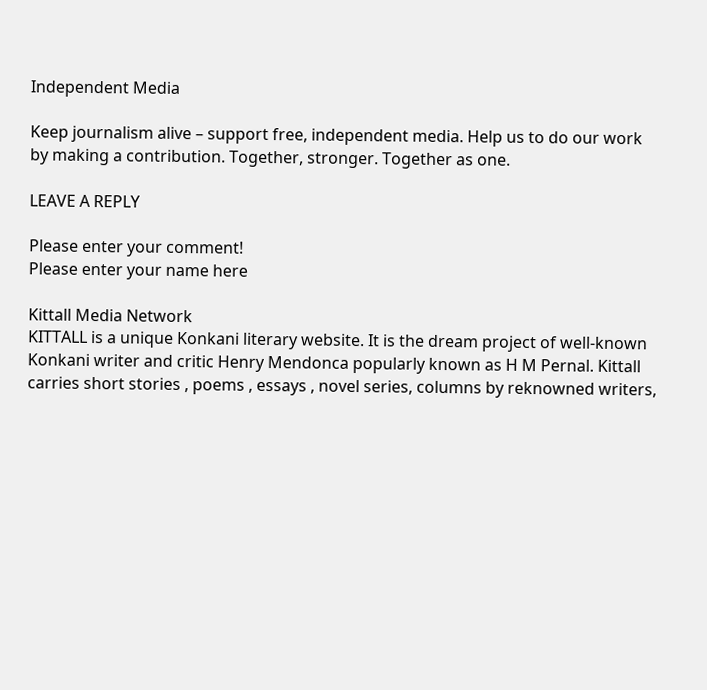Independent Media

Keep journalism alive – support free, independent media. Help us to do our work by making a contribution. Together, stronger. Together as one.

LEAVE A REPLY

Please enter your comment!
Please enter your name here

Kittall Media Network
KITTALL is a unique Konkani literary website. It is the dream project of well-known Konkani writer and critic Henry Mendonca popularly known as H M Pernal. Kittall carries short stories , poems , essays , novel series, columns by reknowned writers,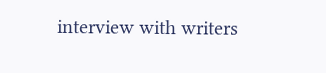interview with writers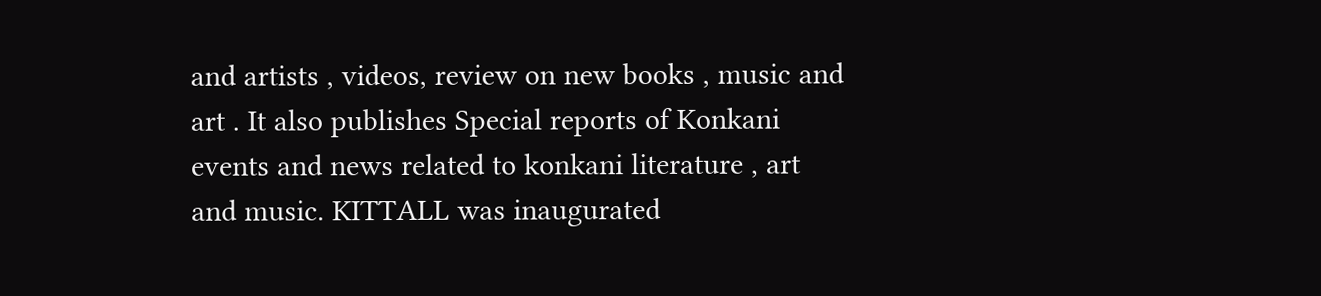and artists , videos, review on new books , music and art . It also publishes Special reports of Konkani events and news related to konkani literature , art and music. KITTALL was inaugurated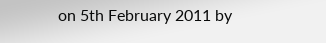on 5th February 2011 by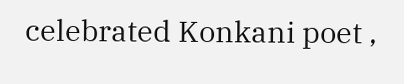celebrated Konkani poet ,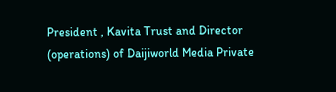President , Kavita Trust and Director (operations) of Daijiworld Media Private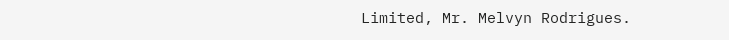Limited, Mr. Melvyn Rodrigues.